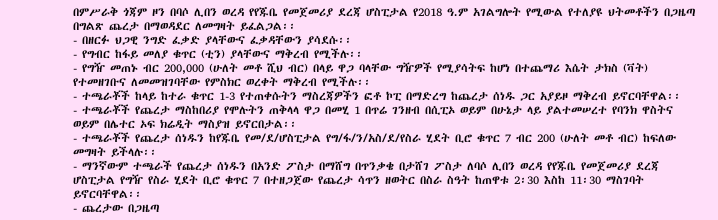በምሥራቅ ጎጃም ዞን በባሶ ሊበን ወረዳ የየጁቤ የመጀመሪያ ደረጃ ሆስፒታል የ2018 ዓ.ም አገልግሎት የሚውል የተለያዩ ህትመቶችን በጋዜጣ በግልጽ ጨረታ በማወዳደር ለመግዛት ይፈልጋል፡፡
- በዘርፉ ህጋዊ ንግድ ፈቃድ ያላቸውና ፈቃዳቸውን ያሳደሱ፡፡
- የግብር ከፋይ መለያ ቁጥር (ቲን) ያላቸውና ማቅረብ የሚችሉ፡፡
- የግዥ መጠኑ ብር 200,000 (ሁለት መቶ ሺህ ብር) በላይ ዋጋ ባላቸው ግዥዎች የሚያሳትፍ ከሆነ በተጨማሪ እሴት ታክስ (ቫት) የተመዘገቡና ለመመዝገባቸው የምስክር ወረቀት ማቅረብ የሚችሉ፡፡
- ተጫራቾች ከላይ ከተራ ቁጥር 1-3 የተጠቀሱትን ማስረጃዎችን ፎቶ ኮፒ በማድረግ ከጨረታ ሰነዱ ጋር አያይዞ ማቅረብ ይኖርባቸዋል፡፡
- ተጫራቾች የጨረታ ማስከበሪያ የሞሉትን ጠቅላላ ዋጋ በመሂ 1 በጥሬ ገንዘብ በሲፒኦ ወይም በሁኔታ ላይ ያልተመሠረተ የባንክ ዋስትና ወይም በሌተር ኦፍ ክሬዲት ማስያዝ ይኖርበታል፡፡
- ተጫራቾች የጨረታ ሰነዱን ከየጁቤ የመ/ደ/ሆስፒታል የግ/ፋ/ን/አስ/ደ/የስራ ሂደት ቢሮ ቁጥር 7 ብር 200 (ሁለት መቶ ብር) ከፍለው መግዛት ይችላሉ፡፡
- ማንኛውም ተጫራች የጨረታ ሰነዱን በአንድ ፖስታ በማሸግ በጥንቃቄ በታሸገ ፖስታ ለባሶ ሊበን ወረዳ የየጁቤ የመጀመሪያ ደረጃ ሆስፒታል የግዥ የስራ ሂደት ቢሮ ቁጥር 7 በተዘጋጀው የጨረታ ሳጥን ዘወትር በስራ ስዓት ከጠዋቱ 2፡30 እስከ 11፡30 ማስገባት ይኖርባቸዋል፡፡
- ጨረታው በጋዜጣ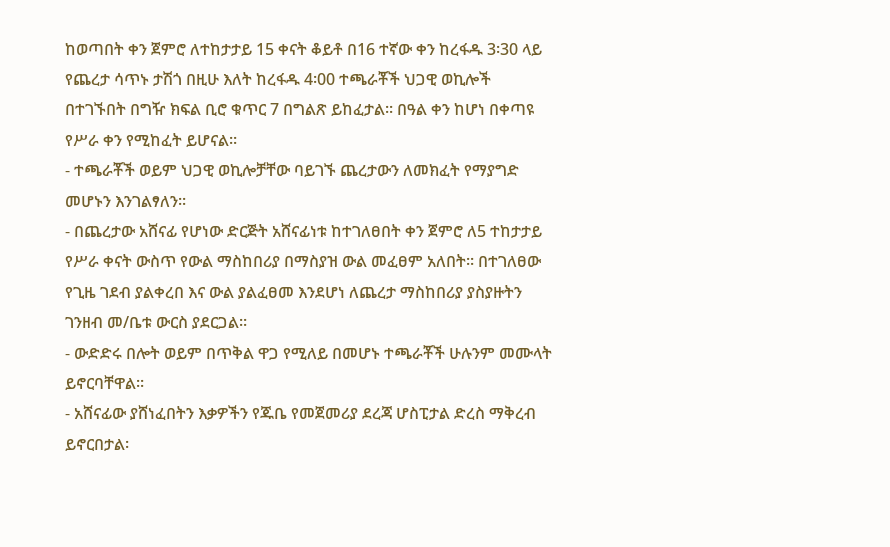ከወጣበት ቀን ጀምሮ ለተከታታይ 15 ቀናት ቆይቶ በ16 ተኛው ቀን ከረፋዱ 3፡30 ላይ የጨረታ ሳጥኑ ታሽጎ በዚሁ እለት ከረፋዱ 4፡00 ተጫራቾች ህጋዊ ወኪሎች በተገኙበት በግዥ ክፍል ቢሮ ቁጥር 7 በግልጽ ይከፈታል፡፡ በዓል ቀን ከሆነ በቀጣዩ የሥራ ቀን የሚከፈት ይሆናል፡፡
- ተጫራቾች ወይም ህጋዊ ወኪሎቻቸው ባይገኙ ጨረታውን ለመክፈት የማያግድ መሆኑን እንገልፃለን፡፡
- በጨረታው አሸናፊ የሆነው ድርጅት አሸናፊነቱ ከተገለፀበት ቀን ጀምሮ ለ5 ተከታታይ የሥራ ቀናት ውስጥ የውል ማስከበሪያ በማስያዝ ውል መፈፀም አለበት፡፡ በተገለፀው የጊዜ ገደብ ያልቀረበ እና ውል ያልፈፀመ እንደሆነ ለጨረታ ማስከበሪያ ያስያዙትን ገንዘብ መ/ቤቱ ውርስ ያደርጋል፡፡
- ውድድሩ በሎት ወይም በጥቅል ዋጋ የሚለይ በመሆኑ ተጫራቾች ሁሉንም መሙላት ይኖርባቸዋል፡፡
- አሸናፊው ያሸነፈበትን እቃዎችን የጁቤ የመጀመሪያ ደረጃ ሆስፒታል ድረስ ማቅረብ ይኖርበታል፡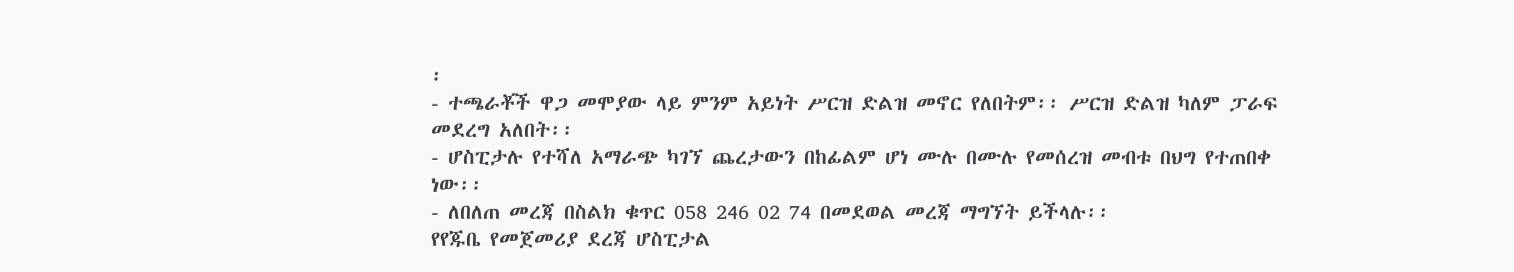፡
- ተጫራቾች ዋጋ መሞያው ላይ ምንም አይነት ሥርዝ ድልዝ መኖር የለበትም፡፡ ሥርዝ ድልዝ ካለም ፓራፍ መደረግ አለበት፡፡
- ሆስፒታሉ የተሻለ አማራጭ ካገኘ ጨረታውን በከፊልም ሆነ ሙሉ በሙሉ የመሰረዝ መብቱ በህግ የተጠበቀ ነው፡፡
- ለበለጠ መረጃ በስልክ ቁጥር 058 246 02 74 በመደወል መረጃ ማግኘት ይችላሉ፡፡
የየጁቤ የመጀመሪያ ደረጃ ሆስፒታል